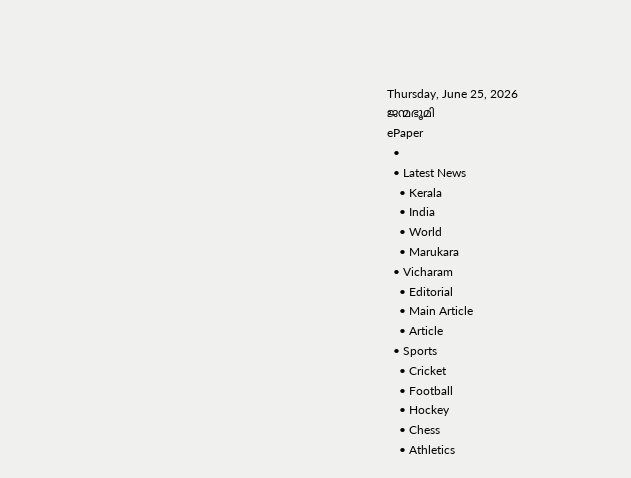Thursday, June 25, 2026
ജന്മഭൂമി
ePaper
  •
  • Latest News
    • Kerala
    • India
    • World
    • Marukara
  • Vicharam
    • Editorial
    • Main Article
    • Article
  • Sports
    • Cricket
    • Football
    • Hockey
    • Chess
    • Athletics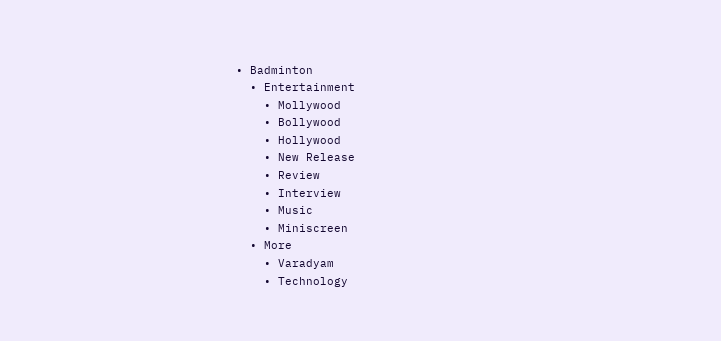• Badminton
  • Entertainment
    • Mollywood
    • Bollywood
    • Hollywood
    • New Release
    • Review
    • Interview
    • Music
    • Miniscreen
  • More
    • Varadyam
    • Technology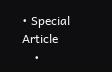• Special Article
    •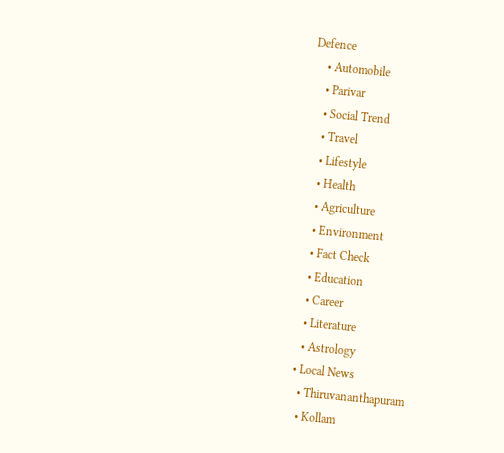Defence
    • Automobile
    • Parivar
    • Social Trend
    • Travel
    • Lifestyle
    • Health
    • Agriculture
    • Environment
    • Fact Check
    • Education
    • Career
    • Literature
    • Astrology
  • Local News
    • Thiruvananthapuram
    • Kollam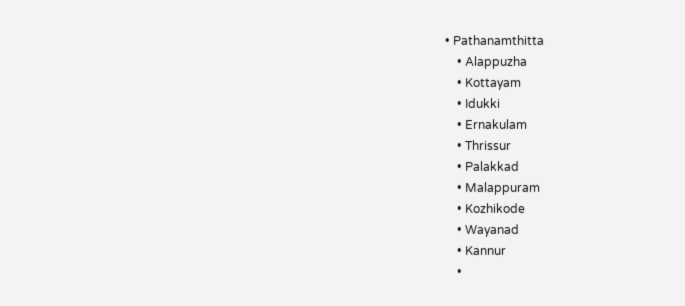• Pathanamthitta
    • Alappuzha
    • Kottayam
    • Idukki
    • Ernakulam
    • Thrissur
    • Palakkad
    • Malappuram
    • Kozhikode
    • Wayanad
    • Kannur
    •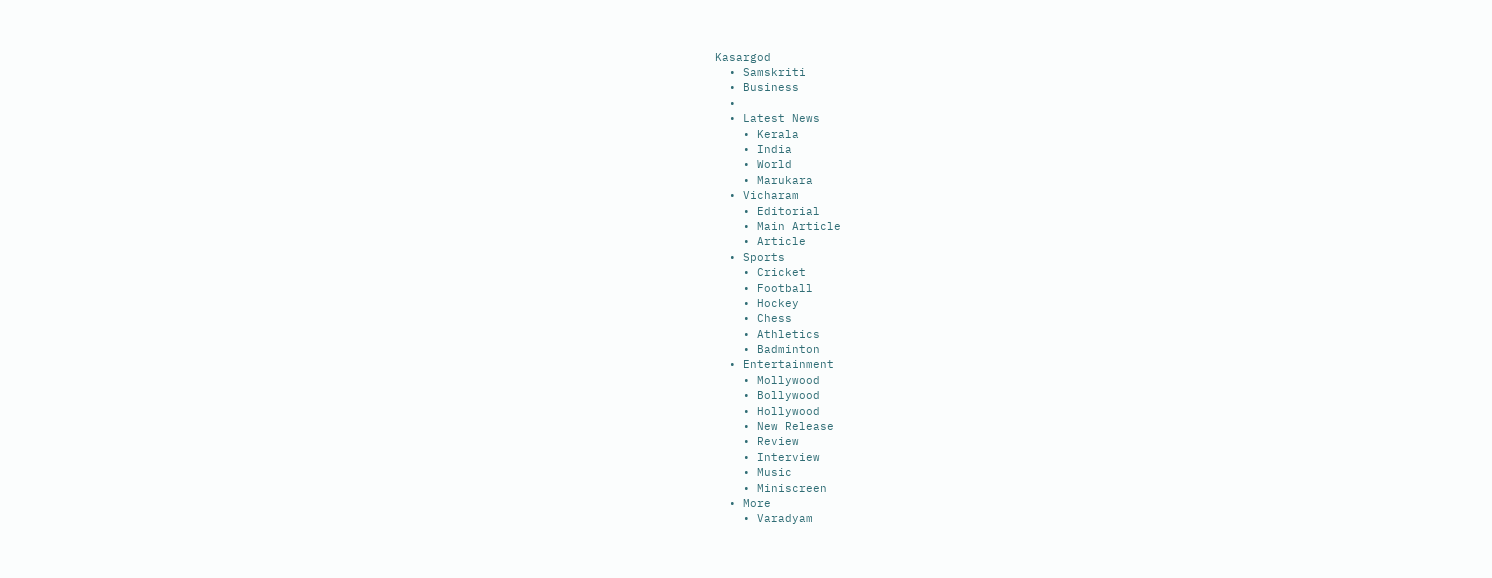Kasargod
  • Samskriti
  • Business
  •
  • Latest News
    • Kerala
    • India
    • World
    • Marukara
  • Vicharam
    • Editorial
    • Main Article
    • Article
  • Sports
    • Cricket
    • Football
    • Hockey
    • Chess
    • Athletics
    • Badminton
  • Entertainment
    • Mollywood
    • Bollywood
    • Hollywood
    • New Release
    • Review
    • Interview
    • Music
    • Miniscreen
  • More
    • Varadyam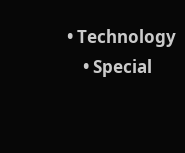• Technology
    • Special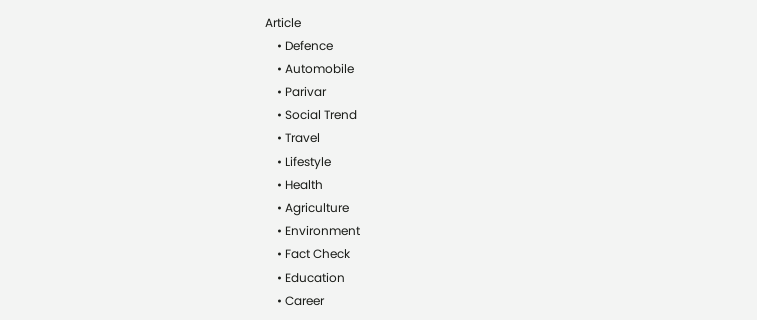Article
    • Defence
    • Automobile
    • Parivar
    • Social Trend
    • Travel
    • Lifestyle
    • Health
    • Agriculture
    • Environment
    • Fact Check
    • Education
    • Career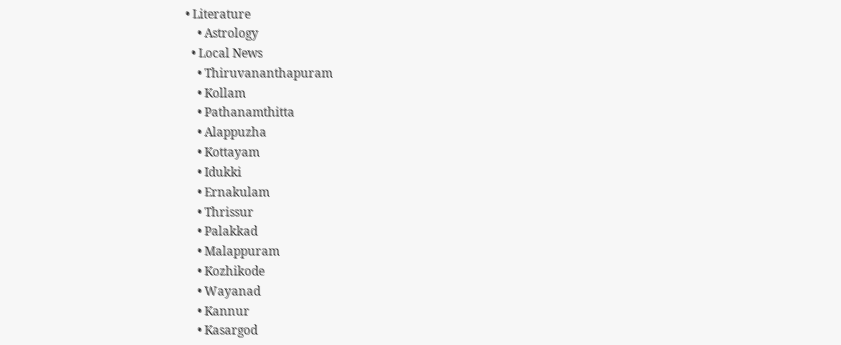• Literature
    • Astrology
  • Local News
    • Thiruvananthapuram
    • Kollam
    • Pathanamthitta
    • Alappuzha
    • Kottayam
    • Idukki
    • Ernakulam
    • Thrissur
    • Palakkad
    • Malappuram
    • Kozhikode
    • Wayanad
    • Kannur
    • Kasargod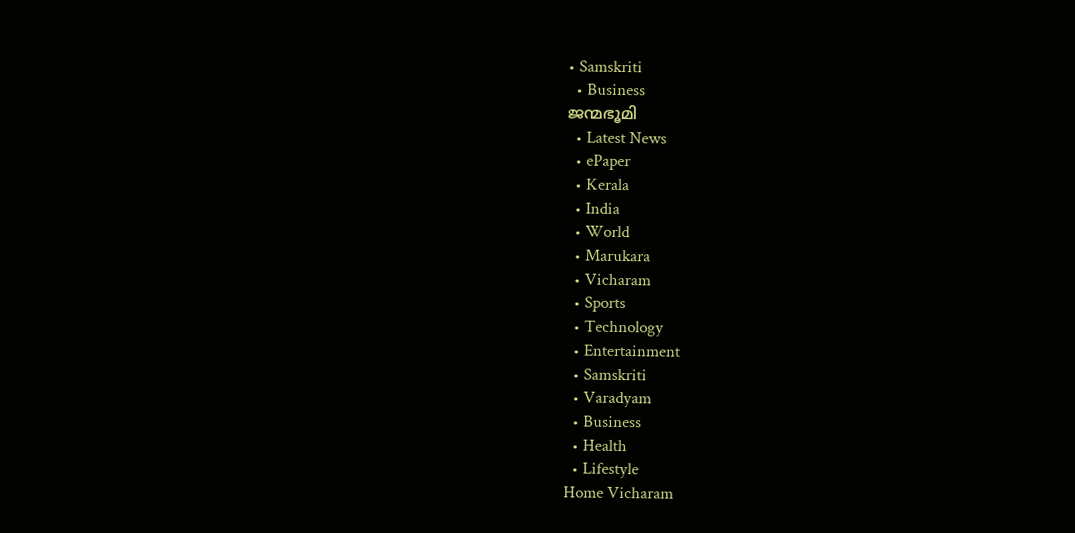• Samskriti
  • Business
ജന്മഭൂമി
  • Latest News
  • ePaper
  • Kerala
  • India
  • World
  • Marukara
  • Vicharam
  • Sports
  • Technology
  • Entertainment
  • Samskriti
  • Varadyam
  • Business
  • Health
  • Lifestyle
Home Vicharam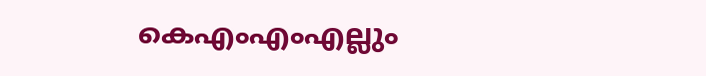കെ‌എം‌എം‌എല്ലും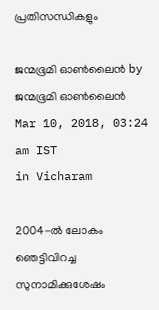പ്രതിസന്ധികളും

ജന്മഭൂമി ഓണ്‍ലൈന്‍ by ജന്മഭൂമി ഓണ്‍ലൈന്‍
Mar 10, 2018, 03:24 am IST
in Vicharam

2004-ല്‍ ലോകം ഞെട്ടിവിറച്ച സുനാമിക്കുശേഷം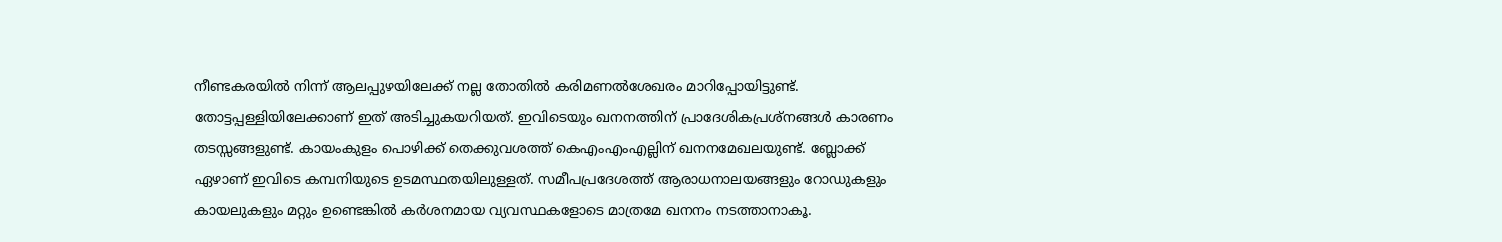നീണ്ടകരയില്‍ നിന്ന് ആലപ്പുഴയിലേക്ക് നല്ല തോതില്‍ കരിമണല്‍ശേഖരം മാറിപ്പോയിട്ടുണ്ട്. തോട്ടപ്പള്ളിയിലേക്കാണ് ഇത് അടിച്ചുകയറിയത്. ഇവിടെയും ഖനനത്തിന് പ്രാദേശികപ്രശ്‌നങ്ങള്‍ കാരണം തടസ്സങ്ങളുണ്ട്. കായംകുളം പൊഴിക്ക് തെക്കുവശത്ത് കെഎംഎംഎല്ലിന് ഖനനമേഖലയുണ്ട്. ബ്ലോക്ക് ഏഴാണ് ഇവിടെ കമ്പനിയുടെ ഉടമസ്ഥതയിലുള്ളത്. സമീപപ്രദേശത്ത് ആരാധനാലയങ്ങളും റോഡുകളും കായലുകളും മറ്റും ഉണ്ടെങ്കില്‍ കര്‍ശനമായ വ്യവസ്ഥകളോടെ മാത്രമേ ഖനനം നടത്താനാകൂ.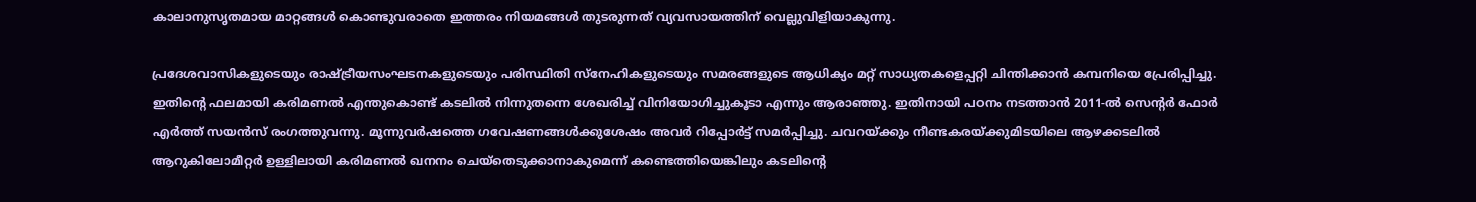കാലാനുസൃതമായ മാറ്റങ്ങള്‍ കൊണ്ടുവരാതെ ഇത്തരം നിയമങ്ങള്‍ തുടരുന്നത് വ്യവസായത്തിന് വെല്ലുവിളിയാകുന്നു.

പ്രദേശവാസികളുടെയും രാഷ്‌ട്രീയസംഘടനകളുടെയും പരിസ്ഥിതി സ്‌നേഹികളുടെയും സമരങ്ങളുടെ ആധിക്യം മറ്റ് സാധ്യതകളെപ്പറ്റി ചിന്തിക്കാന്‍ കമ്പനിയെ പ്രേരിപ്പിച്ചു. ഇതിന്റെ ഫലമായി കരിമണല്‍ എന്തുകൊണ്ട് കടലില്‍ നിന്നുതന്നെ ശേഖരിച്ച് വിനിയോഗിച്ചുകൂടാ എന്നും ആരാഞ്ഞു. ഇതിനായി പഠനം നടത്താന്‍ 2011-ല്‍ സെന്റര്‍ ഫോര്‍ എര്‍ത്ത് സയന്‍സ് രംഗത്തുവന്നു. മൂന്നുവര്‍ഷത്തെ ഗവേഷണങ്ങള്‍ക്കുശേഷം അവര്‍ റിപ്പോര്‍ട്ട് സമര്‍പ്പിച്ചു. ചവറയ്‌ക്കും നീണ്ടകരയ്‌ക്കുമിടയിലെ ആഴക്കടലില്‍ ആറുകിലോമീറ്റര്‍ ഉള്ളിലായി കരിമണല്‍ ഖനനം ചെയ്‌തെടുക്കാനാകുമെന്ന് കണ്ടെത്തിയെങ്കിലും കടലിന്റെ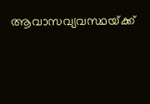ആവാസവ്യവസ്ഥയ്‌ക്ക്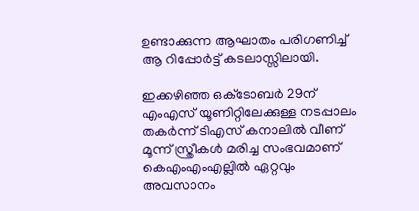ഉണ്ടാക്കുന്ന ആഘാതം പരിഗണിച്ച് ആ റിപ്പോര്‍ട്ട് കടലാസ്സിലായി.

ഇക്കഴിഞ്ഞ ഒക്‌ടോബര്‍ 29ന് എംഎസ് യൂണിറ്റിലേക്കുള്ള നടപ്പാലം തകര്‍ന്ന് ടിഎസ് കനാലില്‍ വീണ് മൂന്ന് സ്ത്രീകള്‍ മരിച്ച സംഭവമാണ് കെഎംഎംഎല്ലില്‍ ഏറ്റവും അവസാനം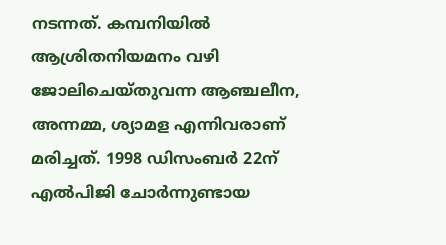നടന്നത്. കമ്പനിയില്‍ ആശ്രിതനിയമനം വഴി ജോലിചെയ്തുവന്ന ആഞ്ചലീന, അന്നമ്മ, ശ്യാമള എന്നിവരാണ് മരിച്ചത്. 1998 ഡിസംബര്‍ 22ന് എല്‍പിജി ചോര്‍ന്നുണ്ടായ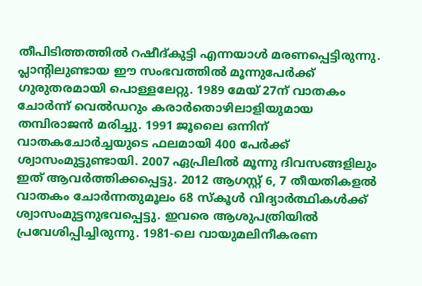തീപിടിത്തത്തില്‍ റഷീദ്കുട്ടി എന്നയാള്‍ മരണപ്പെട്ടിരുന്നു. പ്ലാന്റിലുണ്ടായ ഈ സംഭവത്തില്‍ മൂന്നുപേര്‍ക്ക് ഗുരുതരമായി പൊള്ളലേറ്റു. 1989 മേയ് 27ന് വാതകം ചോര്‍ന്ന് വെല്‍ഡറും കരാര്‍തൊഴിലാളിയുമായ തമ്പിരാജന്‍ മരിച്ചു. 1991 ജൂലൈ ഒന്നിന് വാതകചോര്‍ച്ചയുടെ ഫലമായി 400 പേര്‍ക്ക് ശ്വാസംമുട്ടുണ്ടായി. 2007 ഏപ്രിലില്‍ മൂന്നു ദിവസങ്ങളിലും ഇത് ആവര്‍ത്തിക്കപ്പെട്ടു. 2012 ആഗസ്റ്റ് 6, 7 തീയതികളല്‍ വാതകം ചോര്‍ന്നതുമൂലം 68 സ്‌കൂള്‍ വിദ്യാര്‍ത്ഥികള്‍ക്ക് ശ്വാസംമുട്ടനുഭവപ്പെട്ടു. ഇവരെ ആശുപത്രിയില്‍ പ്രവേശിപ്പിച്ചിരുന്നു. 1981-ലെ വായുമലിനീകരണ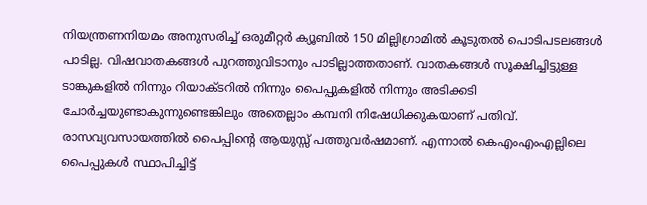നിയന്ത്രണനിയമം അനുസരിച്ച് ഒരുമീറ്റര്‍ ക്യൂബില്‍ 150 മില്ലിഗ്രാമില്‍ കൂടുതല്‍ പൊടിപടലങ്ങള്‍ പാടില്ല. വിഷവാതകങ്ങള്‍ പുറത്തുവിടാനും പാടില്ലാത്തതാണ്. വാതകങ്ങള്‍ സൂക്ഷിച്ചിട്ടുള്ള ടാങ്കുകളില്‍ നിന്നും റിയാക്ടറില്‍ നിന്നും പൈപ്പുകളില്‍ നിന്നും അടിക്കടി ചോര്‍ച്ചയുണ്ടാകുന്നുണ്ടെങ്കിലും അതെല്ലാം കമ്പനി നിഷേധിക്കുകയാണ് പതിവ്. രാസവ്യവസായത്തില്‍ പൈപ്പിന്റെ ആയുസ്സ് പത്തുവര്‍ഷമാണ്. എന്നാല്‍ കെഎംഎംഎല്ലിലെ പൈപ്പുകള്‍ സ്ഥാപിച്ചിട്ട്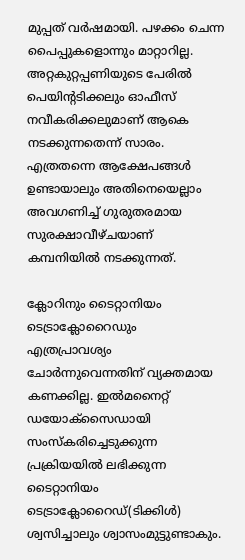മുപ്പത് വര്‍ഷമായി. പഴക്കം ചെന്ന പൈപ്പുകളൊന്നും മാറ്റാറില്ല. അറ്റകുറ്റപ്പണിയുടെ പേരില്‍ പെയിന്റടിക്കലും ഓഫീസ് നവീകരിക്കലുമാണ് ആകെ നടക്കുന്നതെന്ന് സാരം. എത്രതന്നെ ആക്ഷേപങ്ങള്‍ ഉണ്ടായാലും അതിനെയെല്ലാം അവഗണിച്ച് ഗുരുതരമായ സുരക്ഷാവീഴ്ചയാണ് കമ്പനിയില്‍ നടക്കുന്നത്.

ക്ലോറിനും ടൈറ്റാനിയം ടെട്രാക്ലോറൈഡും  എത്രപ്രാവശ്യം ചോര്‍ന്നുവെന്നതിന് വ്യക്തമായ കണക്കില്ല. ഇല്‍മനൈറ്റ് ഡയോക്‌സൈഡായി സംസ്‌കരിച്ചെടുക്കുന്ന പ്രക്രിയയില്‍ ലഭിക്കുന്ന ടൈറ്റാനിയം ടെട്രാക്ലോറൈഡ്(ടിക്കിള്‍) ശ്വസിച്ചാലും ശ്വാസംമുട്ടുണ്ടാകും.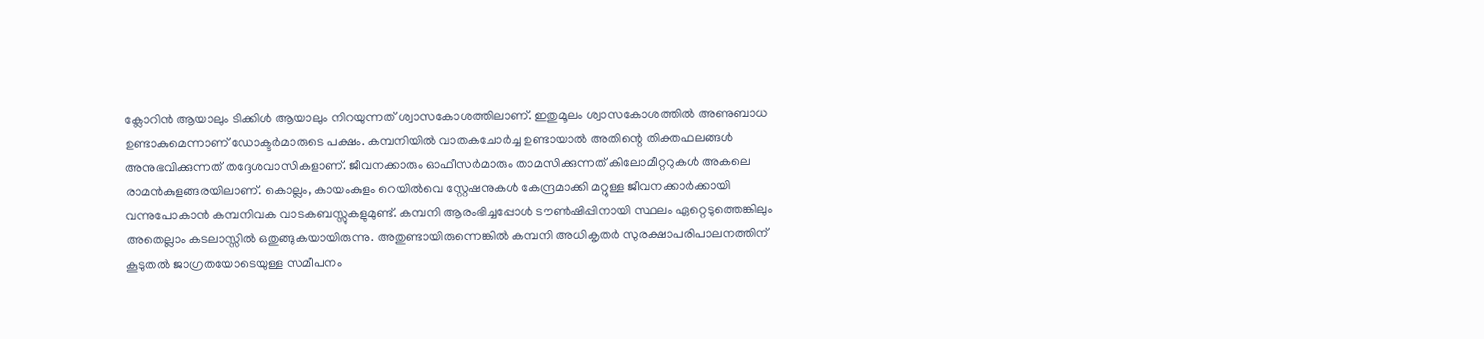ക്ലോറിന്‍ ആയാലും ടിക്കിള്‍ ആയാലും നിറയുന്നത് ശ്വാസകോശത്തിലാണ്. ഇതുമൂലം ശ്വാസകോശത്തില്‍ അണുബാധ ഉണ്ടാകുമെന്നാണ് ഡോക്ടര്‍മാരുടെ പക്ഷം. കമ്പനിയില്‍ വാതകചോര്‍ച്ച ഉണ്ടായാല്‍ അതിന്റെ തിക്തഫലങ്ങള്‍ അനുഭവിക്കുന്നത് തദ്ദേശവാസികളാണ്. ജീവനക്കാരും ഓഫീസര്‍മാരും താമസിക്കുന്നത് കിലോമീറ്ററുകള്‍ അകലെ രാമന്‍കുളങ്ങരയിലാണ്. കൊല്ലം, കായംകുളം റെയില്‍വെ സ്റ്റേഷനുകള്‍ കേന്ദ്രമാക്കി മറ്റുള്ള ജീവനക്കാര്‍ക്കായി വന്നുപോകാന്‍ കമ്പനിവക വാടകബസ്സുകളുമുണ്ട്. കമ്പനി ആരംഭിച്ചപ്പോള്‍ ടൗണ്‍ഷിപ്പിനായി സ്ഥലം ഏറ്റെടുത്തെങ്കിലും അതെല്ലാം കടലാസ്സില്‍ ഒതുങ്ങുകയായിരുന്നു. അതുണ്ടായിരുന്നെങ്കില്‍ കമ്പനി അധികൃതര്‍ സുരക്ഷാപരിപാലനത്തിന് കൂടുതല്‍ ജാഗ്രതയോടെയുള്ള സമീപനം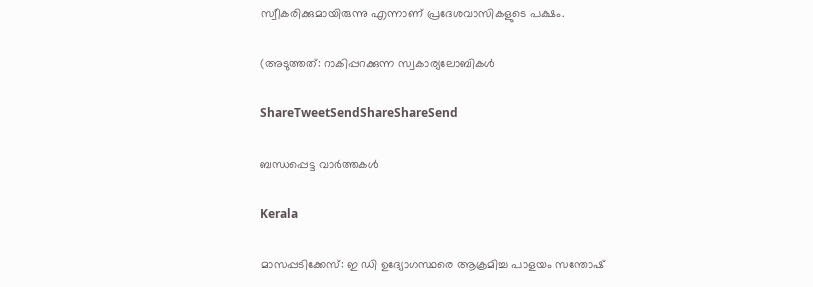സ്വീകരിക്കുമായിരുന്നു എന്നാണ് പ്രദേശവാസികളുടെ പക്ഷം.

(അടുത്തത്: റാകിപ്പറക്കുന്ന സ്വകാര്യലോബികള്‍

ShareTweetSendShareShareSend

ബന്ധപ്പെട്ട വാര്‍ത്തകള്‍

Kerala

മാസപ്പടിക്കേസ്: ഇ ഡി ഉദ്യോഗസ്ഥരെ ആക്രമിച്ച പാളയം സന്തോഷ്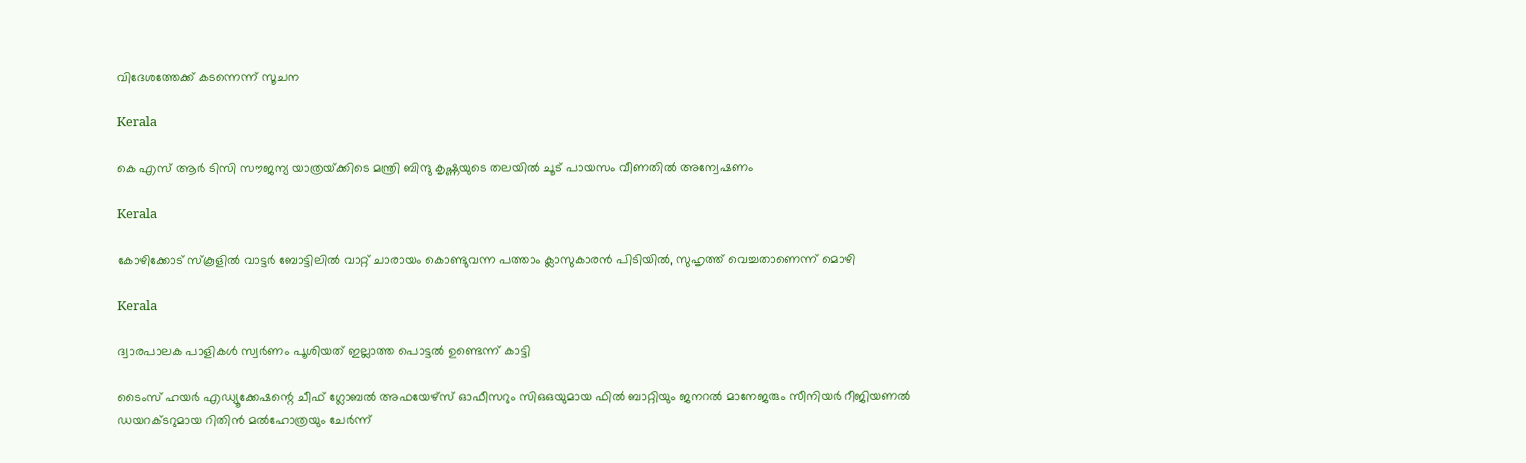വിദേശത്തേക്ക് കടന്നെന്ന് സൂചന

Kerala

കെ എസ് ആർ ടിസി സൗജന്യ യാത്രയ്‌ക്കിടെ മന്ത്രി ബിന്ദു കൃഷ്ണയുടെ തലയില്‍ ചൂട് പായസം വീണതിൽ അന്വേഷണം

Kerala

കോഴിക്കോട് സ്കൂളിൽ വാട്ടർ ബോട്ടിലിൽ വാറ്റ് ചാരായം കൊണ്ടുവന്ന പത്താം ക്ലാസുകാരൻ പിടിയിൽ, സുഹൃത്ത് വെച്ചതാണെന്ന് മൊഴി

Kerala

ദ്വാരപാലക പാളികള്‍ സ്വര്‍ണം പൂശിയത് ഇല്ലാത്ത പൊട്ടല്‍ ഉണ്ടെന്ന് കാട്ടി

ടൈംസ് ഹയര്‍ എഡ്യൂക്കേഷന്റെ ചീഫ് ഗ്ലോബല്‍ അഫയേഴ്സ് ഓഫീസറും സിഒഒയുമായ ഫില്‍ ബാറ്റിയും ജനറല്‍ മാനേജരും സീനിയര്‍ റീജിയണല്‍ ഡയറക്ടറുമായ റിതിന്‍ മല്‍ഹോത്രയും ചേര്‍ന്ന്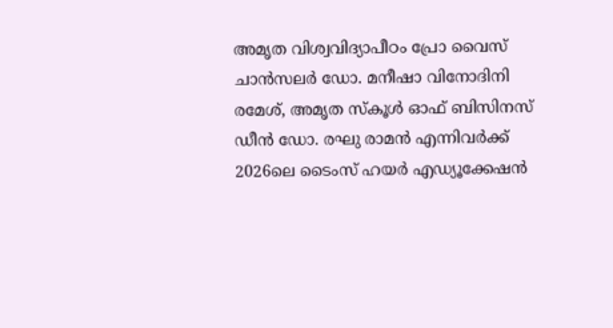അമൃത വിശ്വവിദ്യാപീഠം പ്രോ വൈസ് ചാന്‍സലര്‍ ഡോ. മനീഷാ വിനോദിനി രമേശ്, അമൃത സ്‌കൂള്‍ ഓഫ് ബിസിനസ് ഡീന്‍ ഡോ. രഘു രാമന്‍ എന്നിവര്‍ക്ക് 2026ലെ ടൈംസ് ഹയര്‍ എഡ്യൂക്കേഷന്‍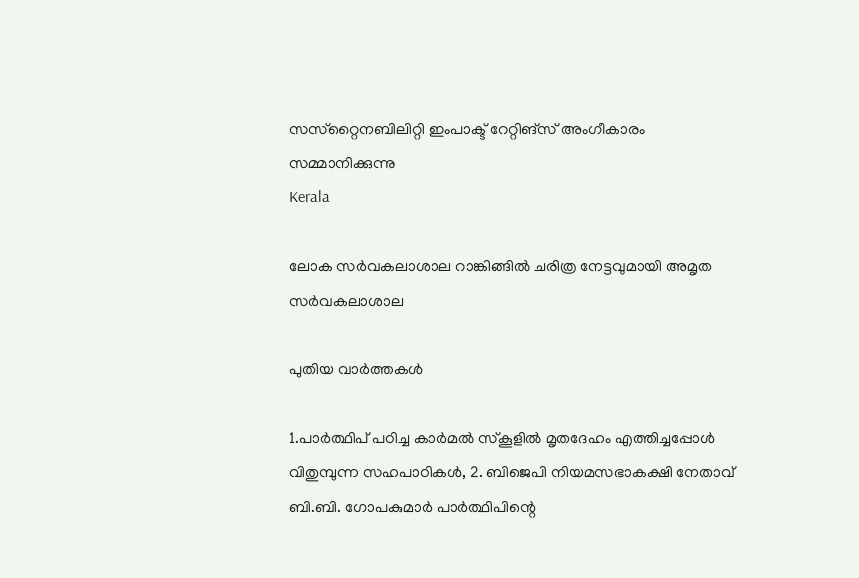സസ്‌റ്റൈനബിലിറ്റി ഇംപാക്ട് റേറ്റിങ്സ് അംഗീകാരം സമ്മാനിക്കുന്നു
Kerala

ലോക സര്‍വകലാശാല റാങ്കിങ്ങില്‍ ചരിത്ര നേട്ടവുമായി അമൃത സര്‍വകലാശാല

പുതിയ വാര്‍ത്തകള്‍

1.പാര്‍ത്ഥിപ് പഠിച്ച കാര്‍മല്‍ സ്‌കൂളില്‍ മൃതദേഹം എത്തിച്ചപ്പോള്‍ വിതുമ്പുന്ന സഹപാഠികള്‍, 2. ബിജെപി നിയമസഭാകക്ഷി നേതാവ് ബി.ബി. ഗോപകുമാര്‍ പാര്‍ത്ഥിപിന്റെ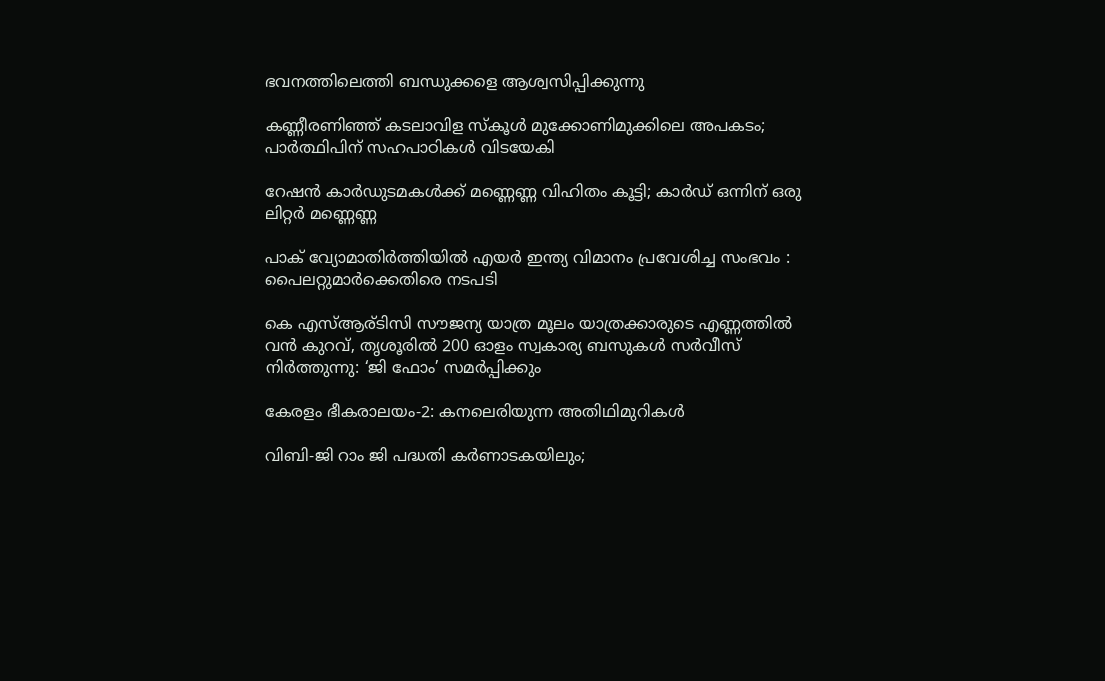ഭവനത്തിലെത്തി ബന്ധുക്കളെ ആശ്വസിപ്പിക്കുന്നു

കണ്ണീരണിഞ്ഞ് കടലാവിള സ്‌കൂള്‍ മുക്കോണിമുക്കിലെ അപകടം; പാര്‍ത്ഥിപിന് സഹപാഠികള്‍ വിടയേകി

റേഷന്‍ കാര്‍ഡുടമകള്‍ക്ക് മണ്ണെണ്ണ വിഹിതം കൂട്ടി; കാര്‍ഡ് ഒന്നിന് ഒരു ലിറ്റര്‍ മണ്ണെണ്ണ

പാക് വ്യോമാതിർത്തിയിൽ എയർ ഇന്ത്യ വിമാനം പ്രവേശിച്ച സംഭവം : പൈലറ്റുമാർക്കെതിരെ നടപടി

കെ എസ്ആര്ടിസി സൗജന്യ യാത്ര മൂലം യാത്രക്കാരുടെ എണ്ണത്തിൽ വൻ കുറവ്, തൃശൂരിൽ 200 ഓളം സ്വകാര്യ ബസുകൾ സർവീസ് നിർത്തുന്നു: ‘ജി ഫോം’ സമർപ്പിക്കും

കേരളം ഭീകരാലയം-2: കനലെരിയുന്ന അതിഥിമുറികള്‍

വിബി-ജി റാം ജി പദ്ധതി കർണാടകയിലും;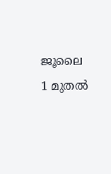ജൂലൈ 1 മുതല്‍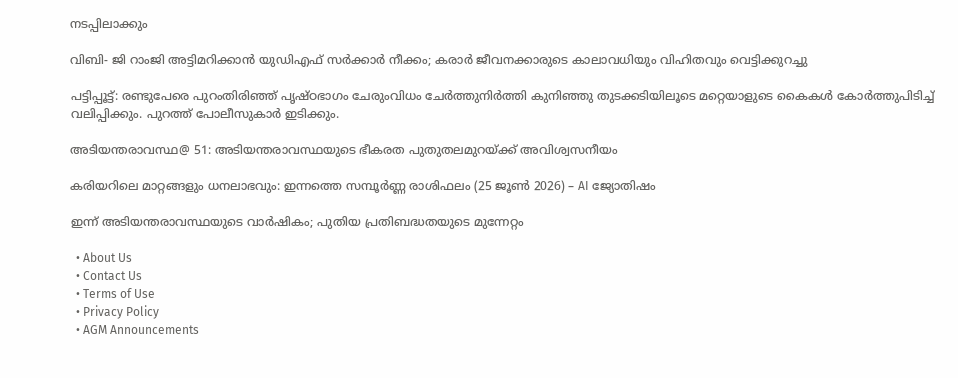നടപ്പിലാക്കും

വിബി- ജി റാംജി അട്ടിമറിക്കാന്‍ യുഡിഎഫ് സര്‍ക്കാര്‍ നീക്കം; കരാര്‍ ജീവനക്കാരുടെ കാലാവധിയും വിഹിതവും വെട്ടിക്കുറച്ചു

പട്ടിപ്പൂട്ട്: രണ്ടുപേരെ പുറംതിരിഞ്ഞ് പൃഷ്ഠഭാഗം ചേരുംവിധം ചേര്‍ത്തുനിര്‍ത്തി കുനിഞ്ഞു തുടക്കടിയിലൂടെ മറ്റെയാളുടെ കൈകള്‍ കോര്‍ത്തുപിടിച്ച് വലിപ്പിക്കും. പുറത്ത് പോലീസുകാര്‍ ഇടിക്കും.

അടിയന്തരാവസ്ഥ@ 51: അടിയന്തരാവസ്ഥയുടെ ഭീകരത പുതുതലമുറയ്‌ക്ക് അവിശ്വസനീയം

കരിയറിലെ മാറ്റങ്ങളും ധനലാഭവും: ഇന്നത്തെ സമ്പൂർണ്ണ രാശിഫലം (25 ജൂൺ 2026) – AI ജ്യോതിഷം

ഇന്ന് അടിയന്തരാവസ്ഥയുടെ വാര്‍ഷികം; പുതിയ പ്രതിബദ്ധതയുടെ മുന്നേറ്റം

  • About Us
  • Contact Us
  • Terms of Use
  • Privacy Policy
  • AGM Announcements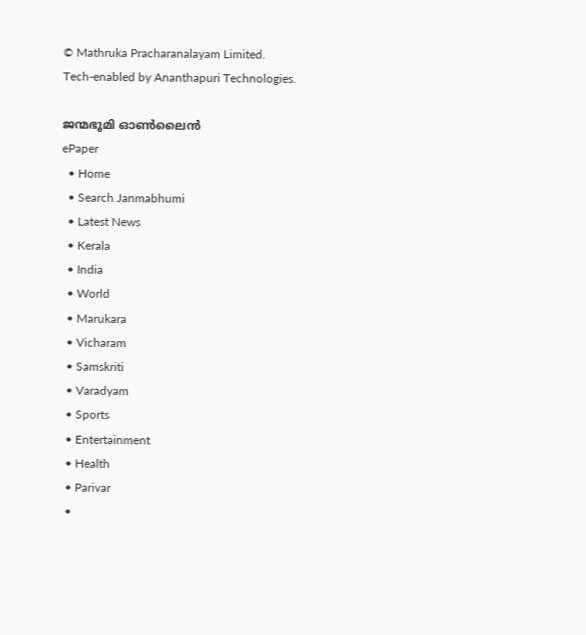© Mathruka Pracharanalayam Limited.
Tech-enabled by Ananthapuri Technologies.

ജന്മഭൂമി ഓണ്‍ലൈന്‍
ePaper
  • Home
  • Search Janmabhumi
  • Latest News
  • Kerala
  • India
  • World
  • Marukara
  • Vicharam
  • Samskriti
  • Varadyam
  • Sports
  • Entertainment
  • Health
  • Parivar
  •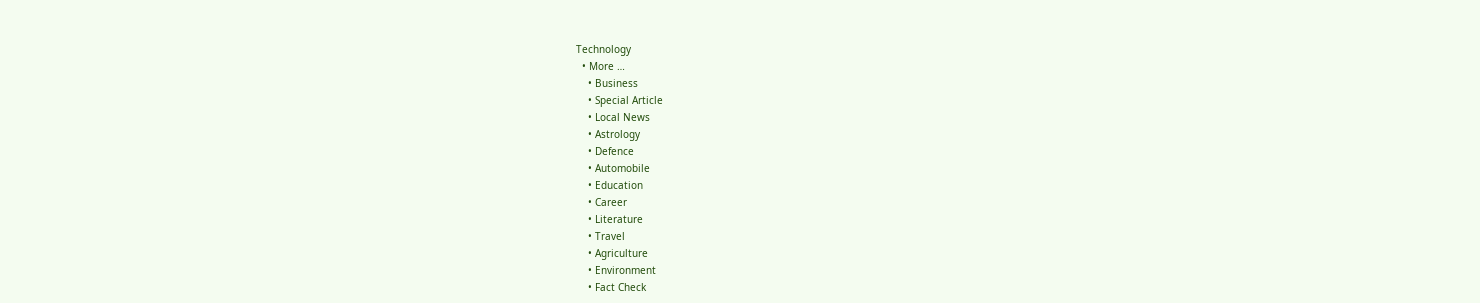Technology
  • More …
    • Business
    • Special Article
    • Local News
    • Astrology
    • Defence
    • Automobile
    • Education
    • Career
    • Literature
    • Travel
    • Agriculture
    • Environment
    • Fact Check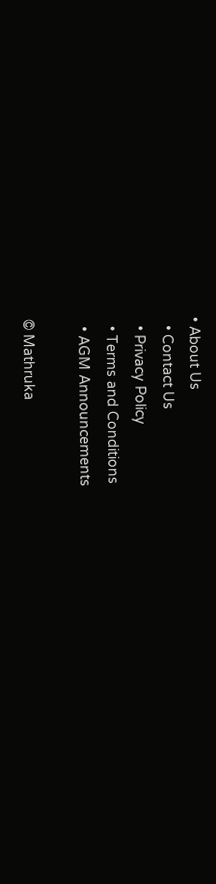• About Us
  • Contact Us
  • Privacy Policy
  • Terms and Conditions
  • AGM Announcements

© Mathruka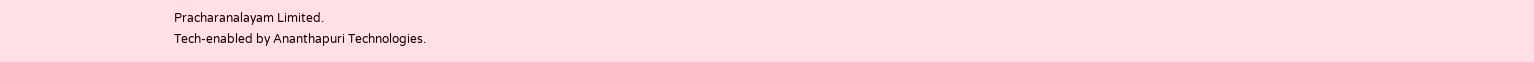Pracharanalayam Limited.
Tech-enabled by Ananthapuri Technologies.